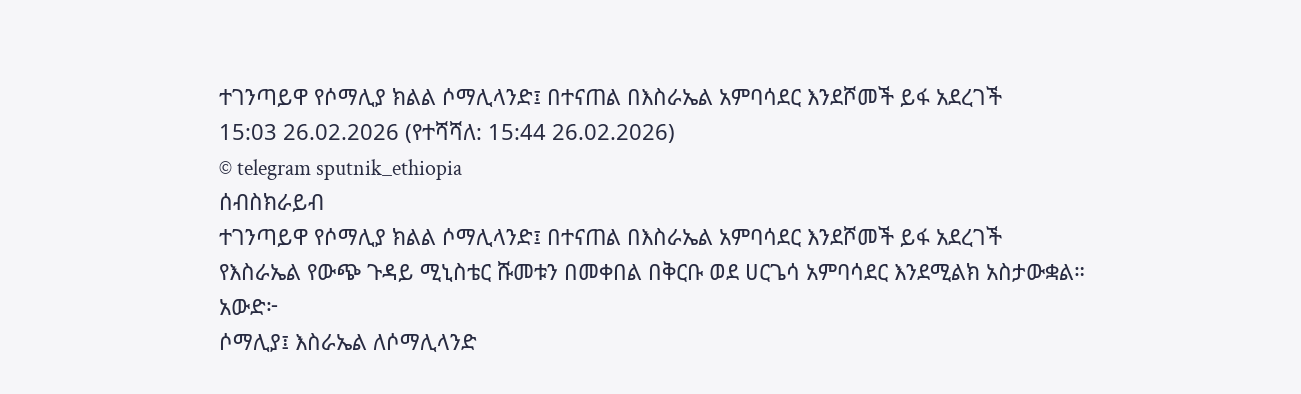ተገንጣይዋ የሶማሊያ ክልል ሶማሊላንድ፤ በተናጠል በእስራኤል አምባሳደር እንደሾመች ይፋ አደረገች
15:03 26.02.2026 (የተሻሻለ: 15:44 26.02.2026)
© telegram sputnik_ethiopia
ሰብስክራይብ
ተገንጣይዋ የሶማሊያ ክልል ሶማሊላንድ፤ በተናጠል በእስራኤል አምባሳደር እንደሾመች ይፋ አደረገች
የእስራኤል የውጭ ጉዳይ ሚኒስቴር ሹመቱን በመቀበል በቅርቡ ወደ ሀርጌሳ አምባሳደር እንደሚልክ አስታውቋል።
አውድ፦
ሶማሊያ፤ እስራኤል ለሶማሊላንድ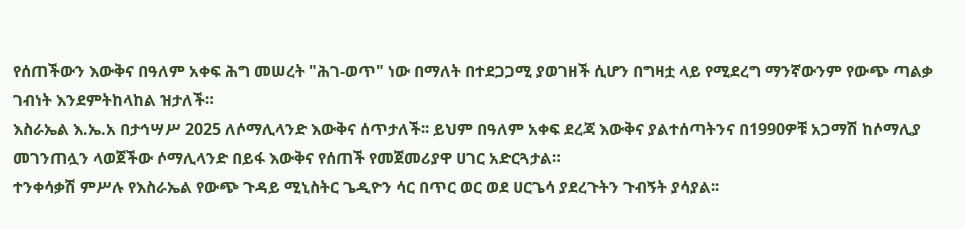የሰጠችውን እውቅና በዓለም አቀፍ ሕግ መሠረት "ሕገ-ወጥ" ነው በማለት በተደጋጋሚ ያወገዘች ሲሆን በግዛቷ ላይ የሚደረግ ማንኛውንም የውጭ ጣልቃ ገብነት እንደምትከላከል ዝታለች።
እስራኤል እ.ኤ.አ በታኅሣሥ 2025 ለሶማሊላንድ እውቅና ሰጥታለች፡፡ ይህም በዓለም አቀፍ ደረጃ እውቅና ያልተሰጣትንና በ1990ዎቹ አጋማሽ ከሶማሊያ መገንጠሏን ላወጀችው ሶማሊላንድ በይፋ እውቅና የሰጠች የመጀመሪያዋ ሀገር አድርጓታል።
ተንቀሳቃሽ ምሥሉ የእስራኤል የውጭ ጉዳይ ሚኒስትር ጌዲዮን ሳር በጥር ወር ወደ ሀርጌሳ ያደረጉትን ጉብኝት ያሳያል፡፡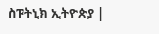ስፑትኒክ ኢትዮጵያ |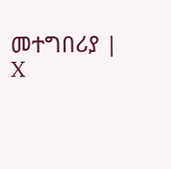መተግበሪያ | X